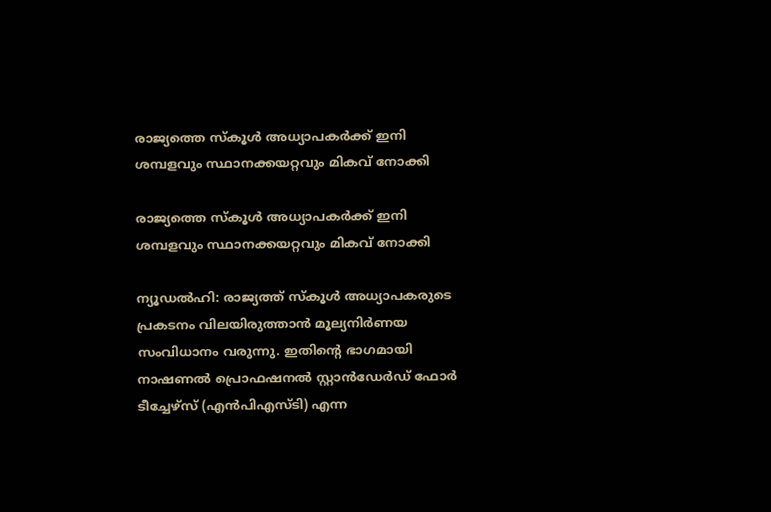രാജ്യത്തെ സ്‌കൂള്‍ അധ്യാപകര്‍ക്ക് ഇനി ശമ്പളവും സ്ഥാനക്കയറ്റവും മികവ് നോക്കി

രാജ്യത്തെ സ്‌കൂള്‍ അധ്യാപകര്‍ക്ക് ഇനി ശമ്പളവും സ്ഥാനക്കയറ്റവും മികവ് നോക്കി

ന്യൂഡല്‍ഹി: രാജ്യത്ത് സ്‌കൂള്‍ അധ്യാപകരുടെ പ്രകടനം വിലയിരുത്താന്‍ മൂല്യനിര്‍ണയ സംവിധാനം വരുന്നു. ഇതിന്റെ ഭാഗമായി നാഷണല്‍ പ്രൊഫഷനല്‍ സ്റ്റാന്‍ഡേര്‍ഡ് ഫോര്‍ ടീച്ചേഴ്‌സ് (എന്‍പിഎസ്ടി) എന്ന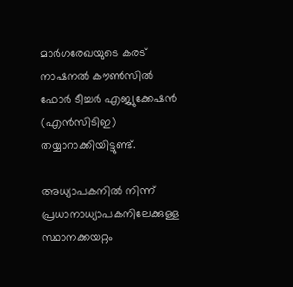മാര്‍ഗരേഖയുടെ കരട് നാഷനല്‍ കൗണ്‍സില്‍ ഫോര്‍ ടീച്ചര്‍ എജ്യുക്കേഷന്‍ (എന്‍സിടിഇ) തയ്യാറാക്കിയിട്ടുണ്ട്.

അധ്യാപകനില്‍ നിന്ന് പ്രധാനാധ്യാപകനിലേക്കുള്ള സ്ഥാനക്കയറ്റം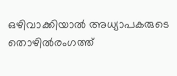ഒഴിവാക്കിയാല്‍ അധ്യാപകരുടെ തൊഴില്‍രംഗത്ത്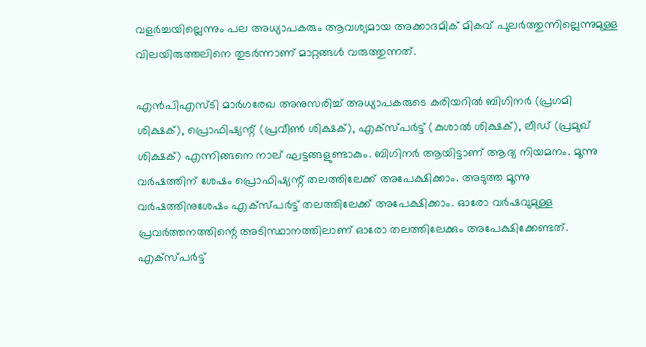വളര്‍ച്ചയില്ലെന്നും പല അധ്യാപകരും ആവശ്യമായ അക്കാദമിക് മികവ് പുലര്‍ത്തുന്നില്ലെന്നുമുള്ള വിലയിരുത്തലിനെ തുടര്‍ന്നാണ് മാറ്റങ്ങള്‍ വരുത്തുന്നത്.

എന്‍പിഎസ്ടി മാര്‍ഗരേഖ അനുസരിച്ച്‌ അധ്യാപകരുടെ കരിയറില്‍ ബിഗിനര്‍ (പ്രഗമി ശിക്ഷക്), പ്രൊഫിഷ്യന്റ് (പ്രവീണ്‍ ശിക്ഷക്), എക്‌സ്പര്‍ട്ട് (കുശാല്‍ ശിക്ഷക്), ലീഡ് (പ്രമുഖ് ശിക്ഷക്) എന്നിങ്ങനെ നാല് ഘട്ടങ്ങളുണ്ടാകും. ബിഗിനര്‍ ആയിട്ടാണ് ആദ്യ നിയമനം. മൂന്നു വര്‍ഷത്തിന് ശേഷം പ്രൊഫിഷ്യന്റ് തലത്തിലേക്ക് അപേക്ഷിക്കാം. അടുത്ത മൂന്നു വര്‍ഷത്തിനുശേഷം എക്‌സ്‌പര്‍ട്ട് തലത്തിലേക്ക് അപേക്ഷിക്കാം. ഓരോ വര്‍ഷവുമുള്ള പ്രവര്‍ത്തനത്തിന്റെ അടിസ്ഥാനത്തിലാണ് ഓരോ തലത്തിലേക്കും അപേക്ഷിക്കേണ്ടത്. എക്‌സ്‌പര്‍ട്ട്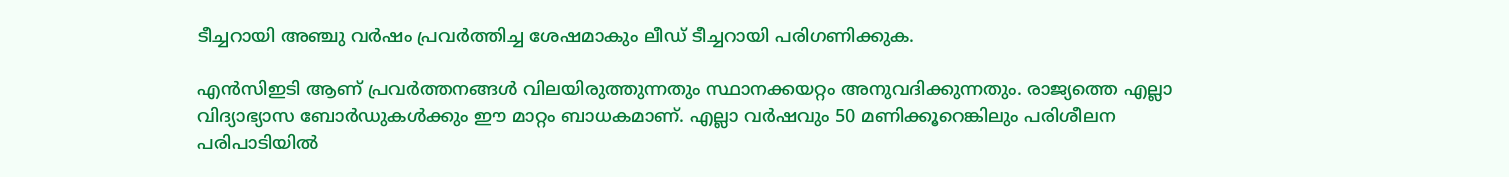ടീച്ചറായി അഞ്ചു വര്‍ഷം പ്രവര്‍ത്തിച്ച ശേഷമാകും ലീഡ് ടീച്ചറായി പരിഗണിക്കുക.

എന്‍സിഇടി ആണ് പ്രവര്‍ത്തനങ്ങള്‍ വിലയിരുത്തുന്നതും സ്ഥാനക്കയറ്റം അനുവദിക്കുന്നതും. രാജ്യത്തെ എല്ലാ വിദ്യാഭ്യാസ ബോര്‍ഡുകള്‍ക്കും ഈ മാറ്റം ബാധകമാണ്. എല്ലാ വര്‍ഷവും 50 മണിക്കൂറെങ്കിലും പരിശീലന പരിപാടിയില്‍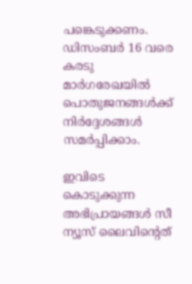പങ്കെടുക്കണം. ഡിസംബര്‍ 16 വരെ കരടു മാര്‍ഗരേഖയില്‍ പൊതുജനങ്ങള്‍ക്ക് നിര്‍ദ്ദേശങ്ങള്‍ സമര്‍പ്പിക്കാം.

ഇവിടെ കൊടുക്കുന്ന അഭിപ്രായങ്ങള്‍ സീ ന്യൂസ് ലൈവിന്റെത്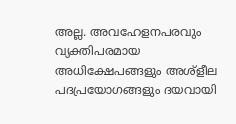അല്ല. അവഹേളനപരവും വ്യക്തിപരമായ അധിക്ഷേപങ്ങളും അശ്‌ളീല പദപ്രയോഗങ്ങളും ദയവായി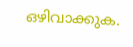ഒഴിവാക്കുക.